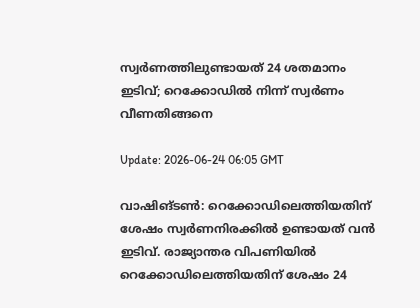സ്വര്‍ണത്തിലുണ്ടായത് 24 ശതമാനം ഇടിവ്; റെക്കോഡില്‍ നിന്ന് സ്വര്‍ണം വീണതിങ്ങനെ

Update: 2026-06-24 06:05 GMT

വാഷിങ്ടണ്‍: റെക്കോഡിലെത്തിയതിന് ശേഷം സ്വര്‍ണനിരക്കില്‍ ഉണ്ടായത് വന്‍ ഇടിവ്. രാജ്യാന്തര വിപണിയില്‍ റെക്കോഡിലെത്തിയതിന് ശേഷം 24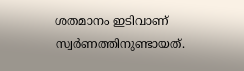ശതമാനം ഇടിവാണ് സ്വര്‍ണത്തിനുണ്ടായത്.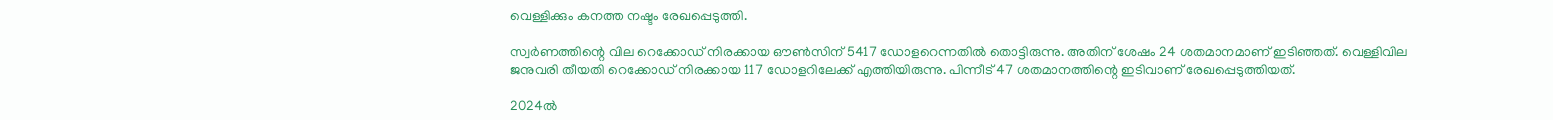വെള്ളിക്കും കനത്ത നഷ്ടം രേഖപ്പെടുത്തി.

സ്വര്‍ണത്തിന്റെ വില റെക്കോഡ് നിരക്കായ ഔണ്‍സിന് 5417 ഡോളറെന്നതില്‍ തൊട്ടിരുന്നു. അതിന് ശേഷം 24 ശതമാനമാണ് ഇടിഞ്ഞത്. വെള്ളിവില ജനുവരി തീയതി റെക്കോഡ് നിരക്കായ 117 ഡോളറിലേക്ക് എത്തിയിരുന്നു. പിന്നീട് 47 ശതമാനത്തിന്റെ ഇടിവാണ് രേഖപ്പെടുത്തിയത്.

2024ല്‍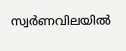സ്വര്‍ണവിലയില്‍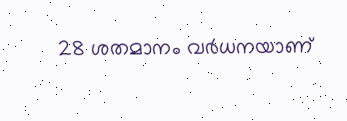28 ശതമാനം വര്‍ധനയാണ്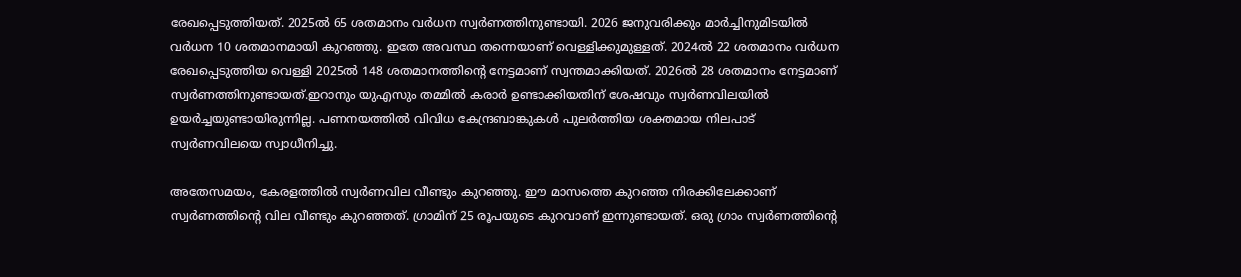രേഖപ്പെടുത്തിയത്. 2025ല്‍ 65 ശതമാനം വര്‍ധന സ്വര്‍ണത്തിനുണ്ടായി. 2026 ജനുവരിക്കും മാര്‍ച്ചിനുമിടയില്‍ വര്‍ധന 10 ശതമാനമായി കുറഞ്ഞു. ഇതേ അവസ്ഥ തന്നെയാണ് വെള്ളിക്കുമുള്ളത്. 2024ല്‍ 22 ശതമാനം വര്‍ധന രേഖപ്പെടുത്തിയ വെള്ളി 2025ല്‍ 148 ശതമാനത്തിന്റെ നേട്ടമാണ് സ്വന്തമാക്കിയത്. 2026ല്‍ 28 ശതമാനം നേട്ടമാണ് സ്വര്‍ണത്തിനുണ്ടായത്.ഇറാനും യുഎസും തമ്മില്‍ കരാര്‍ ഉണ്ടാക്കിയതിന് ശേഷവും സ്വര്‍ണവിലയില്‍ ഉയര്‍ച്ചയുണ്ടായിരുന്നില്ല. പണനയത്തില്‍ വിവിധ കേന്ദ്രബാങ്കുകള്‍ പുലര്‍ത്തിയ ശക്തമായ നിലപാട് സ്വര്‍ണവിലയെ സ്വാധീനിച്ചു.

അതേസമയം, കേരളത്തില്‍ സ്വര്‍ണവില വീണ്ടും കുറഞ്ഞു. ഈ മാസത്തെ കുറഞ്ഞ നിരക്കിലേക്കാണ് സ്വര്‍ണത്തിന്റെ വില വീണ്ടും കുറഞ്ഞത്. ഗ്രാമിന് 25 രൂപയുടെ കുറവാണ് ഇന്നുണ്ടായത്. ഒരു ഗ്രാം സ്വര്‍ണത്തിന്റെ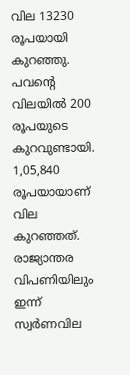വില 13230 രൂപയായി കുറഞ്ഞു. പവന്റെ വിലയില്‍ 200 രൂപയുടെ കുറവുണ്ടായി. 1,05,840 രൂപയായാണ് വില കുറഞ്ഞത്. രാജ്യാന്തര വിപണിയിലും ഇന്ന് സ്വര്‍ണവില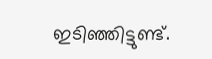ഇടിഞ്ഞിട്ടുണ്ട്.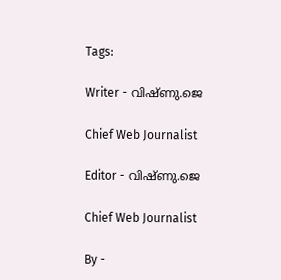Tags:

Writer - വിഷ്ണു.ജെ

Chief Web Journalist

Editor - വിഷ്ണു.ജെ

Chief Web Journalist

By -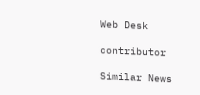Web Desk

contributor

Similar News